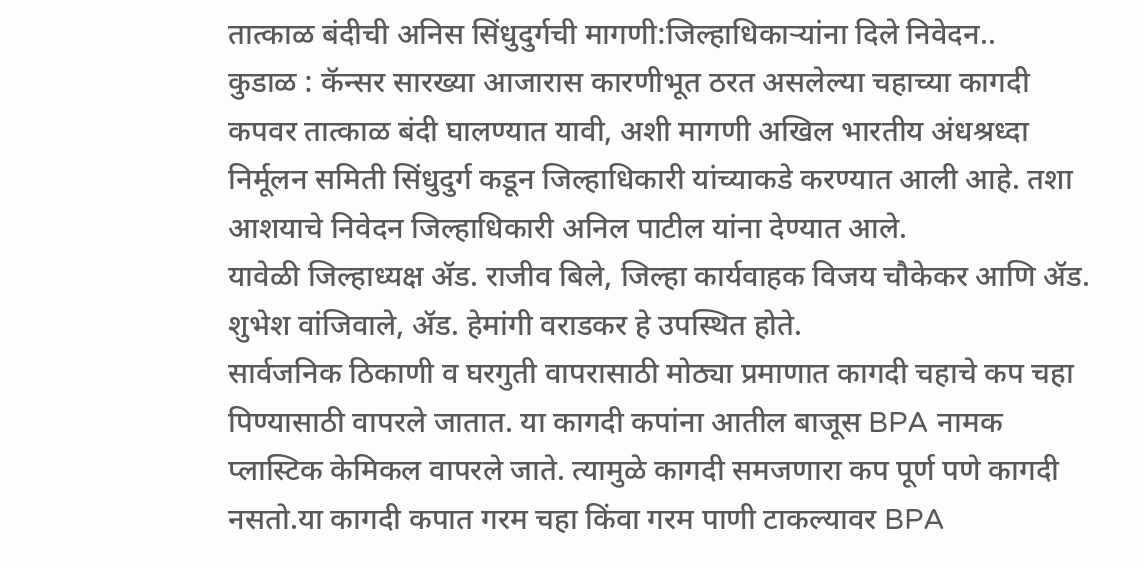तात्काळ बंदीची अनिस सिंधुदुर्गची मागणी:जिल्हाधिकाऱ्यांना दिले निवेदन..
कुडाळ : कॅन्सर सारख्या आजारास कारणीभूत ठरत असलेल्या चहाच्या कागदी कपवर तात्काळ बंदी घालण्यात यावी, अशी मागणी अखिल भारतीय अंधश्रध्दा निर्मूलन समिती सिंधुदुर्ग कडून जिल्हाधिकारी यांच्याकडे करण्यात आली आहे. तशा आशयाचे निवेदन जिल्हाधिकारी अनिल पाटील यांना देण्यात आले.
यावेळी जिल्हाध्यक्ष ॲड. राजीव बिले, जिल्हा कार्यवाहक विजय चौकेकर आणि ॲड. शुभेश वांजिवाले, ॲड. हेमांगी वराडकर हे उपस्थित होते.
सार्वजनिक ठिकाणी व घरगुती वापरासाठी मोठ्या प्रमाणात कागदी चहाचे कप चहा पिण्यासाठी वापरले जातात. या कागदी कपांना आतील बाजूस BPA नामक प्लास्टिक केमिकल वापरले जाते. त्यामुळे कागदी समजणारा कप पूर्ण पणे कागदी नसतो.या कागदी कपात गरम चहा किंवा गरम पाणी टाकल्यावर BPA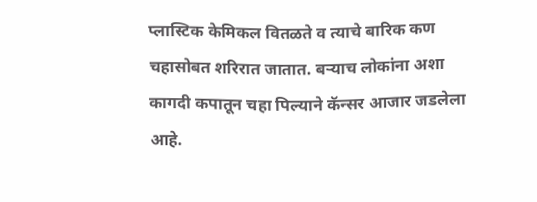प्लास्टिक केमिकल वितळते व त्याचे बारिक कण चहासोबत शरिरात जातात. बऱ्याच लोकांना अशा कागदी कपातून चहा पिल्याने कॅन्सर आजार जडलेला आहे.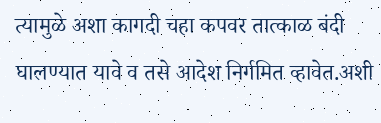त्यामुळे अशा कागदी चहा कपवर तात्काळ बंदी घालण्यात यावे व तसे आदेश निर्गमित व्हावेत.अशी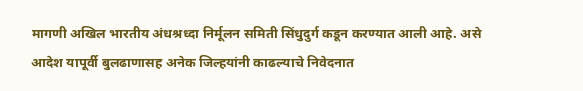मागणी अखिल भारतीय अंधश्रध्दा निर्मूलन समिती सिंधुदुर्ग कडून करण्यात आली आहे. असे आदेश यापूर्वी बुलढाणासह अनेक जिल्हयांनी काढल्याचे निवेदनात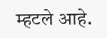म्हटले आहे.